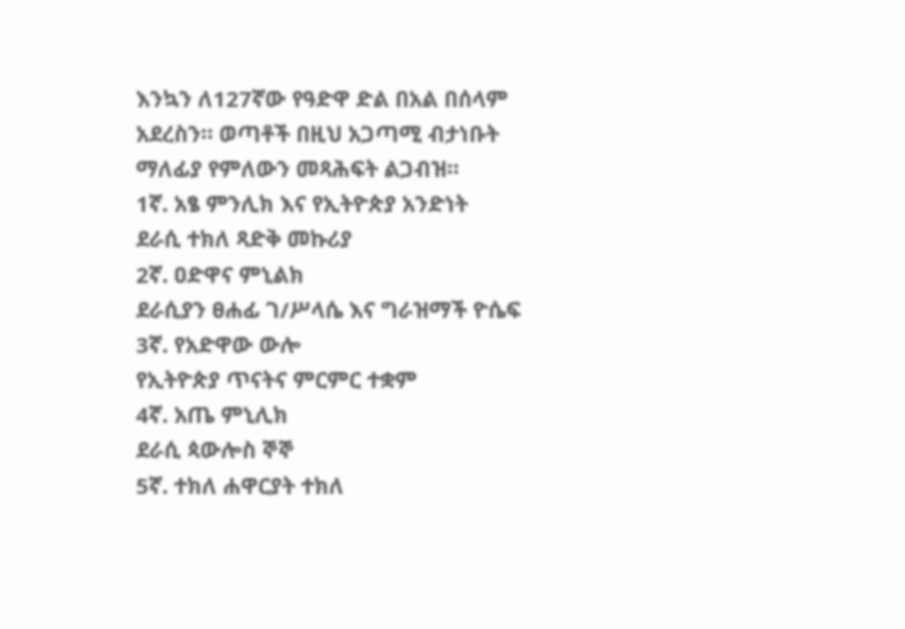እንኳን ለ127ኛው የዓድዋ ድል በአል በሰላም አደረስን። ወጣቶች በዚህ አጋጣሚ ብታነቡት ማለፊያ የምለውን መጻሕፍት ልጋብዝ።
1ኛ. አፄ ምንሊክ እና የኢትዮጵያ አንድነት
ደራሲ ተክለ ጻድቅ መኩሪያ
2ኛ. ዐድዋና ምኒልክ
ደራሲያን ፀሐፊ ገ/ሥላሴ እና ግራዝማች ዮሴፍ
3ኛ. የአድዋው ውሎ
የኢትዮጵያ ጥናትና ምርምር ተቋም
4ኛ. አጤ ምኒሊክ
ደራሲ ጳውሎስ ኞኞ
5ኛ. ተክለ ሐዋርያት ተክለ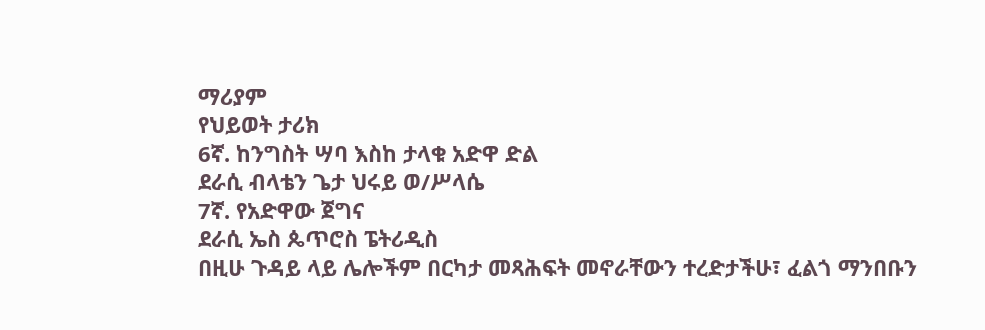ማሪያም
የህይወት ታሪክ
6ኛ. ከንግስት ሣባ እስከ ታላቁ አድዋ ድል
ደራሲ ብላቴን ጌታ ህሩይ ወ/ሥላሴ
7ኛ. የአድዋው ጀግና
ደራሲ ኤስ ጴጥሮስ ፔትሪዲስ
በዚሁ ጉዳይ ላይ ሌሎችም በርካታ መጻሕፍት መኖራቸውን ተረድታችሁ፣ ፈልጎ ማንበቡን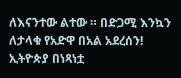ለእናንተው ልተው ። በድጋሚ እንኳን ለታላቁ የአድዋ በአል አደረሰን!
ኢትዮጵያ በነጻነቷ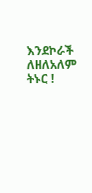እንደኮራች ለዘለአለም ትኑር !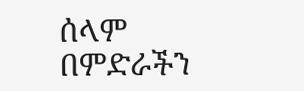ሰላም በምድራችን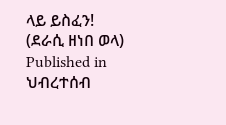ላይ ይስፈን!
(ደራሲ ዘነበ ወላ)
Published in
ህብረተሰብ